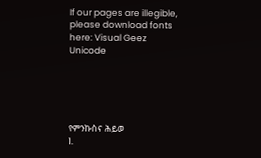If our pages are illegible, please download fonts here: Visual Geez Unicode





የምንኩስና ሕይወ
1.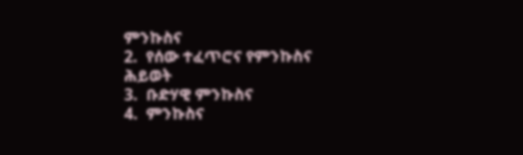ምንኩስና
2.  የሰው ተፈጥሮና የምንኩስና ሕይወት
3.  ቡድሃዊ ምንኩስና
4.  ምንኩስና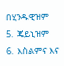በሂንዱዊዝም
5.  ጄይኒዝም
6.  እስልምና እና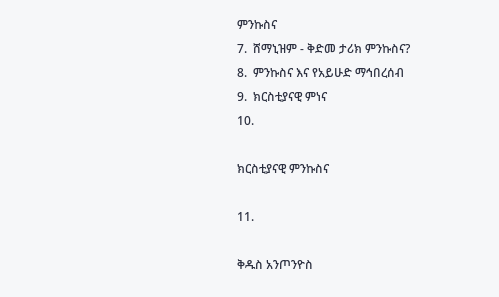ምንኩስና
7.  ሸማኒዝም - ቅድመ ታሪክ ምንኩስና?
8.  ምንኩስና እና የአይሁድ ማኅበረሰብ
9.  ክርስቲያናዊ ምነና
10.

ክርስቲያናዊ ምንኩስና

11.

ቅዱስ አንጦንዮስ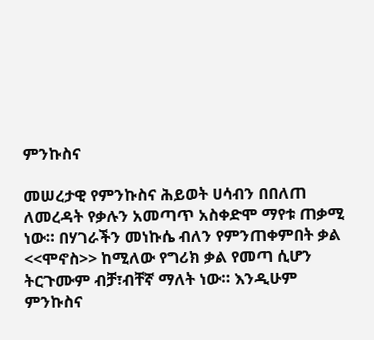ምንኩስና

መሠረታዊ የምንኩስና ሕይወት ሀሳብን በበለጠ ለመረዳት የቃሉን አመጣጥ አስቀድሞ ማየቱ ጠቃሚ ነው። በሃገራችን መነኩሴ ብለን የምንጠቀምበት ቃል <<ሞኖስ>> ከሚለው የግሪክ ቃል የመጣ ሲሆን ትርጉሙም ብቻ፣ብቸኛ ማለት ነው። እንዲሁም ምንኩስና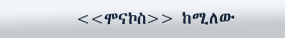<<ሞናኮስ>> ከሚለው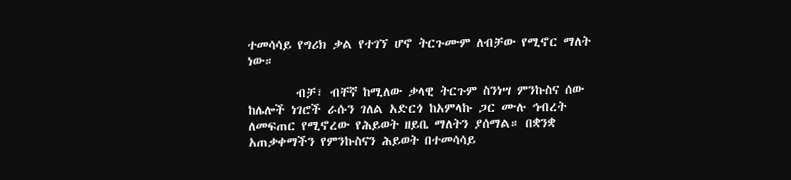ተመሳሳይ የግሪክ ቃል የተገኘ ሆኖ ትርጉሙም ለብቻው የሚኖር ማለት ነው።

        ብቻ፣ ብቸኛ ከሚለው ቃላዊ ትርጉም ስንነሣ ምንኩስና ሰው ከሌሎች ነገሮች ራሱን ገለል አድርጎ ከአምላኩ ጋር ሙሉ ኅብረት ለመፍጠር የሚኖረው የሕይወት ዘይቤ ማለትን ያሰማል። በቋንቋ አጠቃቀማችን የምንኩስናን ሕይወት በተመሳሳይ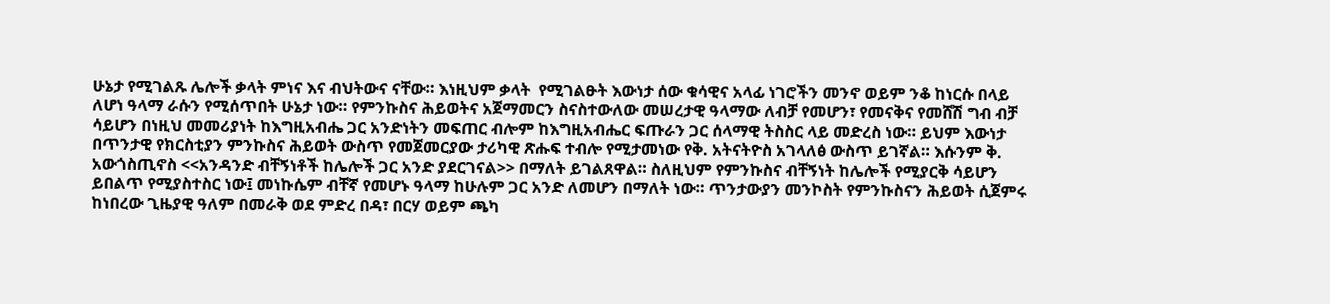ሁኔታ የሚገልጹ ሌሎች ቃላት ምነና እና ብህትውና ናቸው። እነዚህም ቃላት  የሚገልፁት እውነታ ሰው ቁሳዊና አላፊ ነገሮችን መንኖ ወይም ንቆ ከነርሱ በላይ ለሆነ ዓላማ ራሱን የሚሰጥበት ሁኔታ ነው። የምንኩስና ሕይወትና አጀማመርን ስናስተውለው መሠረታዊ ዓላማው ለብቻ የመሆን፣ የመናቅና የመሸሽ ግብ ብቻ ሳይሆን በነዚህ መመሪያነት ከእግዚአብሔ ጋር አንድነትን መፍጠር ብሎም ከእግዚአብሔር ፍጡራን ጋር ሰላማዊ ትስስር ላይ መድረስ ነው። ይህም እውነታ በጥንታዊ የክርስቲያን ምንኩስና ሕይወት ውስጥ የመጀመርያው ታሪካዊ ጽሑፍ ተብሎ የሚታመነው የቅ. አትናትዮስ አገላለፅ ውስጥ ይገኛል። እሱንም ቅ. አውጎስጢኖስ <<አንዳንድ ብቸኝነቶች ከሌሎች ጋር አንድ ያደርገናል>> በማለት ይገልጸዋል። ስለዚህም የምንኩስና ብቸኝነት ከሌሎች የሚያርቅ ሳይሆን ይበልጥ የሚያስተስር ነው፤ መነኩሴም ብቸኛ የመሆኑ ዓላማ ከሁሉም ጋር አንድ ለመሆን በማለት ነው። ጥንታውያን መንኮስት የምንኩስናን ሕይወት ሲጀምሩ ከነበረው ጊዜያዊ ዓለም በመራቅ ወደ ምድረ በዳ፣ በርሃ ወይም ጫካ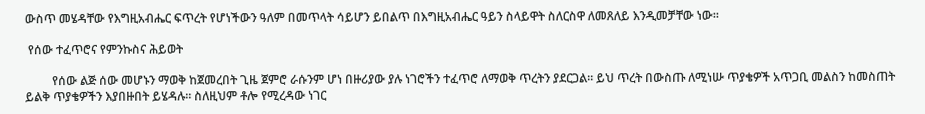ውስጥ መሄዳቸው የእግዚአብሔር ፍጥረት የሆነችውን ዓለም በመጥላት ሳይሆን ይበልጥ በእግዚአብሔር ዓይን ስላይዋት ስለርስዋ ለመጸለይ እንዲመቻቸው ነው።

 የሰው ተፈጥሮና የምንኩስና ሕይወት

         የሰው ልጅ ሰው መሆኑን ማወቅ ከጀመረበት ጊዜ ጀምሮ ራሱንም ሆነ በዙሪያው ያሉ ነገሮችን ተፈጥሮ ለማወቅ ጥረትን ያደርጋል። ይህ ጥረት በውስጡ ለሚነሡ ጥያቄዎች አጥጋቢ መልስን ከመስጠት ይልቅ ጥያቄዎችን እያበዙበት ይሄዳሉ። ስለዚህም ቶሎ የሚረዳው ነገር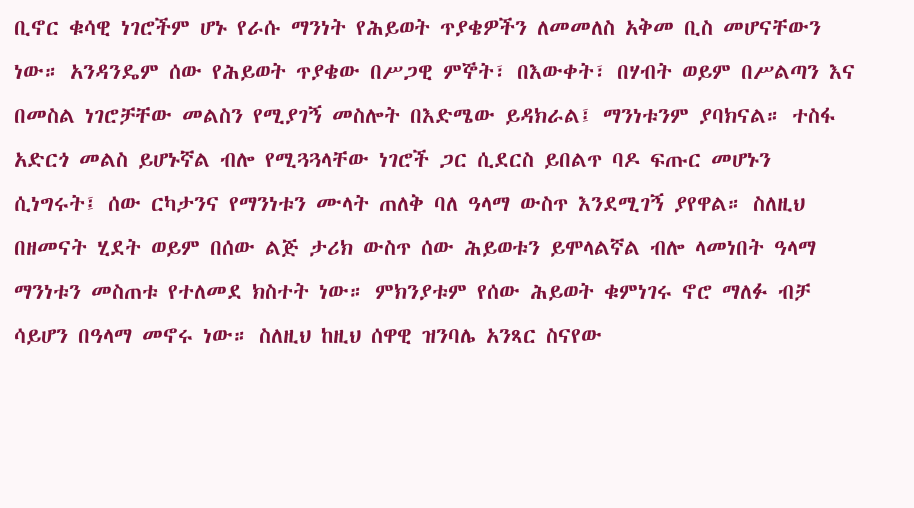ቢኖር ቁሳዊ ነገሮችም ሆኑ የራሱ ማንነት የሕይወት ጥያቄዎችን ለመመለስ አቅመ ቢስ መሆናቸውን ነው። አንዳንዴም ሰው የሕይወት ጥያቄው በሥጋዊ ምኞት፣ በእውቀት፣ በሃብት ወይም በሥልጣን እና በመስል ነገሮቻቸው መልስን የሚያገኝ መስሎት በእድሜው ይዳክራል፤ ማንነቱንም ያባክናል። ተስፋ አድርጎ መልስ ይሆኑኛል ብሎ የሚጓጓላቸው ነገሮች ጋር ሲደርስ ይበልጥ ባዶ ፍጡር መሆኑን ሲነግሩት፤ ሰው ርካታንና የማንነቱን ሙላት ጠለቅ ባለ ዓላማ ውስጥ እንደሚገኝ ያየዋል። ስለዚህ በዘመናት ሂደት ወይም በሰው ልጅ ታሪክ ውስጥ ሰው ሕይወቱን ይሞላልኛል ብሎ ላመነበት ዓላማ ማንነቱን መስጠቱ የተለመደ ክስተት ነው። ምክንያቱም የሰው ሕይወት ቁምነገሩ ኖሮ ማለፉ ብቻ ሳይሆን በዓላማ መኖሩ ነው። ስለዚህ ከዚህ ሰዋዊ ዝንባሌ አንጻር ስናየው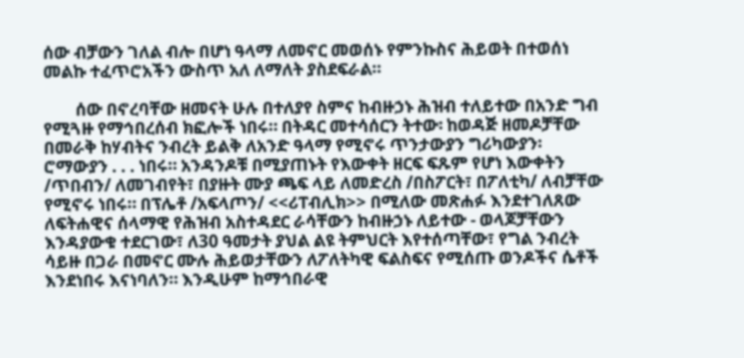ሰው ብቻውን ገለል ብሎ በሆነ ዓላማ ለመኖር መወሰኑ የምንኩስና ሕይወት በተወሰነ መልኩ ተፈጥሮአችን ውስጥ አለ ለማለት ያስደፍራል።

        ሰው በኖረባቸው ዘመናት ሁሉ በተለያየ ስምና ከብዙኃኑ ሕዝብ ተለይተው በአንድ ግብ የሚጓዙ የማኅበረሰብ ክፎሎች ነበሩ። በትዳር መተሳሰርን ትተው፡ ከወዳጅ ዘመዶቻቸው በመራቅ ከሃብትና ንብረት ይልቅ ለአንድ ዓላማ የሚኖሩ ጥንታውያን ግሪካውያን፡ ሮማውያን . . . ነበሩ። አንዳንዶቹ በሚያጠኑት የእውቀት ዘርፍ ፍጹም የሆነ እውቀትን /ጥበብን/ ለመገብየት፣ በያዙት ሙያ ጫፍ ላይ ለመድረስ /በስፖርት፣ በፖለቲካ/ ለብቻቸው የሚኖሩ ነበሩ። በፕሌቶ /አፍላጦን/ <<ሪፐብሊክ>> በሚለው መጽሐፉ እንደተገለጸው ለፍትሐዊና ሰላማዊ የሕዝብ አስተዳደር ራሳቸውን ከብዙኃኑ ለይተው - ወላጆቻቸውን እንዳያውቁ ተደርገው፣ ለ30 ዓመታት ያህል ልዩ ትምህርት እየተሰጣቸው፣ የግል ንብረት ሳይዙ በጋራ በመኖር ሙሉ ሕይወታቸውን ለፖለትካዊ ፍልስፍና የሚሰጡ ወንዶችና ሴቶች እንደነበሩ እናነባለን። እንዲሁም ከማኅበራዊ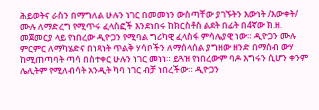ሕይወትና ራስን በማግለል ሁሉን ነገር በመመነን ውስጣቸው ያገኙትን እውነት /እውቀት/ ሙሉ ለማድረግ የሚጥሩ ፈላስፎች እንደነበሩ ከክርስቶስ ልደት በፊት በ4ኛው ክ.ዘ. መጀመርያ ላይ የነበረው ዲዮጋን የሚባል ግሪካዊ ፈላስፋ ምሳሌያዊ ነው። ዲዮጋን ሙሉ ምርምር ለማካሄድና በነጻነት ጥልቅ ሃሳቦችን ለማሰላሰል ያግዘው ዘንድ በማሰብ ውሃ ከሚጠጣባት ጣሳ በስተቀር ሁሉን ነገር መነነ። ይጓዝ የነበረውም ባዶ እግሩን ሲሆን ቀንም ሌሊትም የሚለብሳት አንዲት ካባ ነገር ብቻ ነበረችው። ዲዮጋን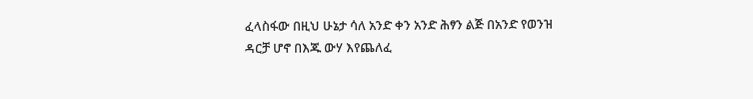ፈላስፋው በዚህ ሁኔታ ሳለ አንድ ቀን አንድ ሕፃን ልጅ በአንድ የወንዝ ዳርቻ ሆኖ በእጁ ውሃ እየጨለፈ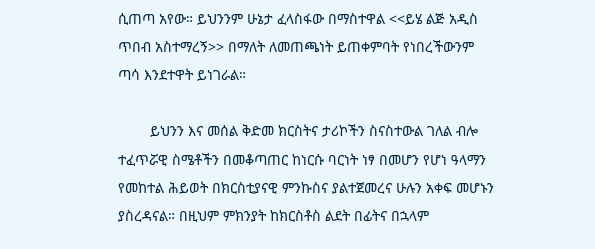ሲጠጣ አየው። ይህንንም ሁኔታ ፈላስፋው በማስተዋል <<ይሄ ልጅ አዲስ ጥበብ አስተማረኝ>> በማለት ለመጠጫነት ይጠቀምባት የነበረችውንም ጣሳ እንደተዋት ይነገራል።

        ይህንን እና መሰል ቅድመ ክርስትና ታሪኮችን ስናስተውል ገለል ብሎ ተፈጥሯዊ ስሜቶችን በመቆጣጠር ከነርሱ ባርነት ነፃ በመሆን የሆነ ዓላማን የመከተል ሕይወት በክርስቲያናዊ ምንኩስና ያልተጀመረና ሁሉን አቀፍ መሆኑን ያስረዳናል። በዚህም ምክንያት ከክርስቶስ ልደት በፊትና በኋላም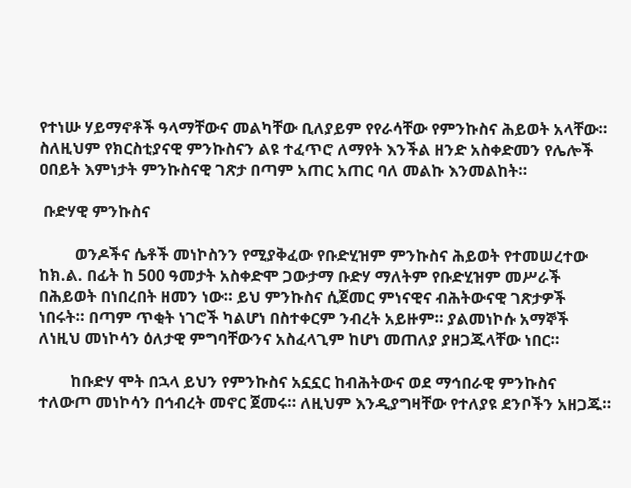የተነሡ ሃይማኖቶች ዓላማቸውና መልካቸው ቢለያይም የየራሳቸው የምንኩስና ሕይወት አላቸው። ስለዚህም የክርስቲያናዊ ምንኩስናን ልዩ ተፈጥሮ ለማየት እንችል ዘንድ አስቀድመን የሌሎች ዐበይት እምነታት ምንኩስናዊ ገጽታ በጣም አጠር አጠር ባለ መልኩ እንመልከት።

 ቡድሃዊ ምንኩስና

         ወንዶችና ሴቶች መነኮስንን የሚያቅፈው የቡድሂዝም ምንኩስና ሕይወት የተመሠረተው ከክ.ል. በፊት ከ 500 ዓመታት አስቀድሞ ጋውታማ ቡድሃ ማለትም የቡድሂዝም መሥራች በሕይወት በነበረበት ዘመን ነው። ይህ ምንኩስና ሲጀመር ምነናዊና ብሕትውናዊ ገጽታዎች ነበሩት። በጣም ጥቂት ነገሮች ካልሆነ በስተቀርም ንብረት አይዙም። ያልመነኮሱ አማኞች ለነዚህ መነኮሳን ዕለታዊ ምግባቸውንና አስፈላጊም ከሆነ መጠለያ ያዘጋጁላቸው ነበር።

        ከቡድሃ ሞት በኋላ ይህን የምንኩስና አኗኗር ከብሕትውና ወደ ማኅበራዊ ምንኩስና ተለውጦ መነኮሳን በኅብረት መኖር ጀመሩ። ለዚህም እንዲያግዛቸው የተለያዩ ደንቦችን አዘጋጁ።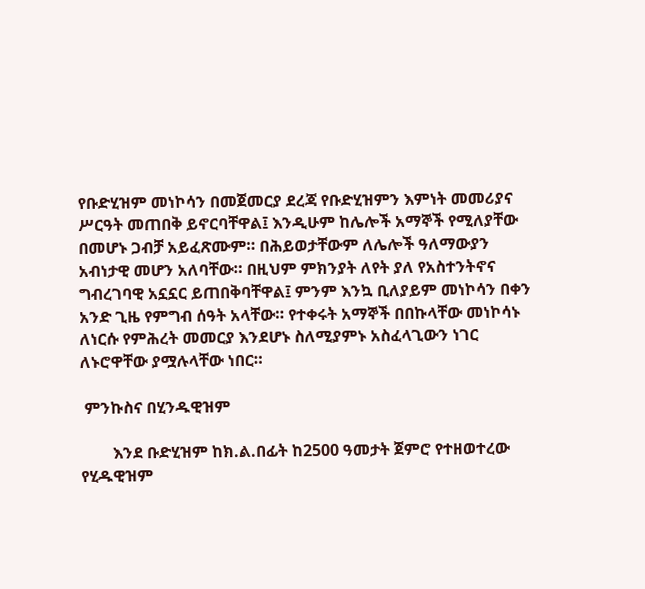የቡድሂዝም መነኮሳን በመጀመርያ ደረጃ የቡድሂዝምን እምነት መመሪያና ሥርዓት መጠበቅ ይኖርባቸዋል፤ እንዲሁም ከሌሎች አማኞች የሚለያቸው በመሆኑ ጋብቻ አይፈጽሙም። በሕይወታቸውም ለሌሎች ዓለማውያን አብነታዊ መሆን አለባቸው። በዚህም ምክንያት ለየት ያለ የአስተንትኖና ግብረገባዊ አኗኗር ይጠበቅባቸዋል፤ ምንም እንኳ ቢለያይም መነኮሳን በቀን አንድ ጊዜ የምግብ ሰዓት አላቸው። የተቀሩት አማኞች በበኩላቸው መነኮሳኑ ለነርሱ የምሕረት መመርያ እንደሆኑ ስለሚያምኑ አስፈላጊውን ነገር ለኑሮዋቸው ያሟሉላቸው ነበር።

 ምንኩስና በሂንዱዊዝም

        እንደ ቡድሂዝም ከክ.ል.በፊት ከ2500 ዓመታት ጀምሮ የተዘወተረው የሂዱዊዝም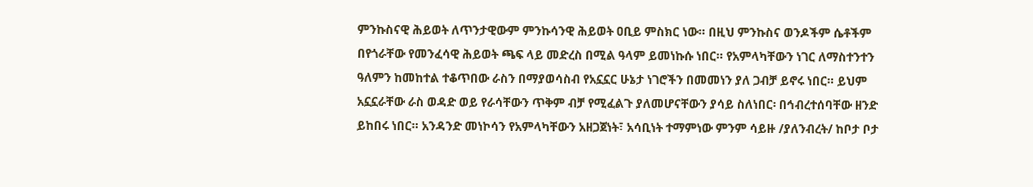ምንኩስናዊ ሕይወት ለጥንታዊውም ምንኩሳንዊ ሕይወት ዐቢይ ምስክር ነው። በዚህ ምንኩስና ወንዶችም ሴቶችም በየጎራቸው የመንፈሳዊ ሕይወት ጫፍ ላይ መድረስ በሚል ዓላም ይመነኩሱ ነበር። የአምላካቸውን ነገር ለማስተንተን ዓለምን ከመከተል ተቆጥበው ራስን በማያወሳስብ የአኗኗር ሁኔታ ነገሮችን በመመነን ያለ ጋብቻ ይኖሩ ነበር። ይህም አኗኗራቸው ራስ ወዳድ ወይ የራሳቸውን ጥቅም ብቻ የሚፈልጉ ያለመሆናቸውን ያሳይ ስለነበር፡ በኅብረተሰባቸው ዘንድ ይከበሩ ነበር። አንዳንድ መነኮሳን የአምላካቸውን አዘጋጀነት፣ አሳቢነት ተማምነው ምንም ሳይዙ /ያለንብረት/ ከቦታ ቦታ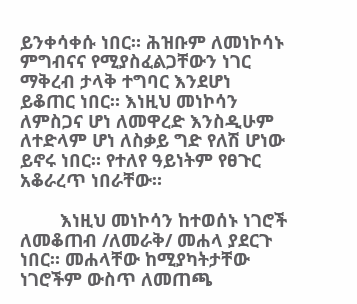ይንቀሳቀሱ ነበር። ሕዝቡም ለመነኮሳኑ ምግብናና የሚያስፈልጋቸውን ነገር ማቅረብ ታላቅ ተግባር እንደሆነ ይቆጠር ነበር። እነዚህ መነኮሳን ለምስጋና ሆነ ለመዋረድ እንስዲሁም ለተድላም ሆነ ለስቃይ ግድ የለሽ ሆነው ይኖሩ ነበር። የተለየ ዓይነትም የፀጉር አቆራረጥ ነበራቸው።

        እነዚህ መነኮሳን ከተወሰኑ ነገሮች ለመቆጠብ /ለመራቅ/ መሐላ ያደርጉ ነበር። መሐላቸው ከሚያካትታቸው ነገሮችም ውስጥ ለመጠጫ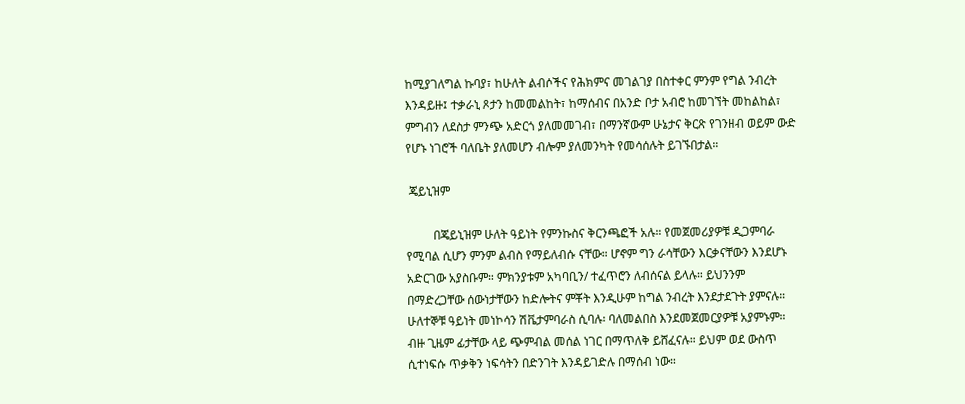ከሚያገለግል ኩባያ፣ ከሁለት ልብሶችና የሕክምና መገልገያ በስተቀር ምንም የግል ንብረት እንዳይዙ፤ ተቃራኒ ጾታን ከመመልከት፣ ከማሰብና በአንድ ቦታ አብሮ ከመገኘት መከልከል፣ ምግብን ለደስታ ምንጭ አድርጎ ያለመመገብ፣ በማንኛውም ሁኔታና ቅርጽ የገንዘብ ወይም ውድ የሆኑ ነገሮች ባለቤት ያለመሆን ብሎም ያለመንካት የመሳሰሉት ይገኙበታል።

 ጄይኒዝም

         በጄይኒዝም ሁለት ዓይነት የምንኩስና ቅርንጫፎች አሉ። የመጀመሪያዎቹ ዲጋምባራ የሚባል ሲሆን ምንም ልብስ የማይለብሱ ናቸው። ሆኖም ግን ራሳቸውን እርቃናቸውን እንደሆኑ አድርገው አያስቡም። ምክንያቱም አካባቢን/ ተፈጥሮን ለብሰናል ይላሉ። ይህንንም በማድረጋቸው ሰውነታቸውን ከድሎትና ምቾት እንዲሁም ከግል ንብረት እንደታደጉት ያምናሉ። ሁለተኞቹ ዓይነት መነኮሳን ሽቬታምባራስ ሲባሉ፡ ባለመልበስ እንደመጀመርያዎቹ አያምኑም። ብዙ ጊዜም ፊታቸው ላይ ጭምብል መሰል ነገር በማጥለቅ ይሸፈናሉ። ይህም ወደ ውስጥ ሲተነፍሱ ጥቃቅን ነፍሳትን በድንገት እንዳይገድሉ በማሰብ ነው።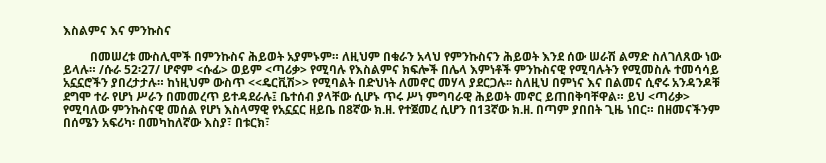እስልምና እና ምንኩስና

         በመሠረቱ ሙስሊሞች በምንኩስና ሕይወት አያምኑም። ለዚህም በቁራን አላህ የምንኩስናን ሕይወት እንደ ሰው ሠራሽ ልማድ ስለገለጸው ነው ይላሉ። /ሱራ 52፡27/ ሆኖም <ሱፊ> ወይም <ጣሪቃ> የሚባሉ የእስልምና ክፍሎች በሌላ እምነቶች ምንኩስናዊ የሚባሉትን የሚመስሉ ተመሳሳይ አኗኗሮችን ያበረታታሉ። ከነዚህም ውስጥ <<ዴርቪሽ>> የሚባልት በድህነት ለመኖር መሃላ ያደርጋሉ፡፡ ስለዚህ በምነና እና በልመና ሲኖሩ አንዳንዶቹ ደግሞ ተራ የሆነ ሥራን በመመረጥ ይተዳደራሉ፤ ቤተሰብ ያላቸው ሲሆኑ ጥሩ ሥነ ምግባራዊ ሕይወት መኖር ይጠበቅባቸዋል። ይህ <ጣሪቃ> የሚባለው ምንኩስናዊ መሰል የሆነ እስላማዊ የአኗኗር ዘይቤ በ8ኛው ክ.ዘ. የተጀመረ ሲሆን በ13ኛው ክ.ዘ. በጣም ያበበት ጊዜ ነበር። በዘመናችንም በሰሜን አፍሪካ፡ በመካከለኛው እስያ፣ በቱርክ፣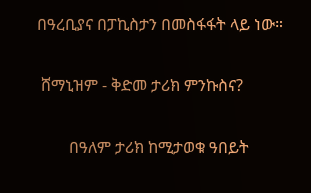በዓረቢያና በፓኪስታን በመስፋፋት ላይ ነው።

 ሸማኒዝም - ቅድመ ታሪክ ምንኩስና?

        በዓለም ታሪክ ከሚታወቁ ዓበይት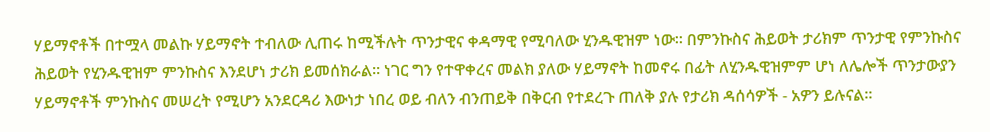ሃይማኖቶች በተሟላ መልኩ ሃይማኖት ተብለው ሊጠሩ ከሚችሉት ጥንታዊና ቀዳማዊ የሚባለው ሂንዱዊዝም ነው። በምንኩስና ሕይወት ታሪክም ጥንታዊ የምንኩስና ሕይወት የሂንዱዊዝም ምንኩስና እንደሆነ ታሪክ ይመሰክራል። ነገር ግን የተዋቀረና መልክ ያለው ሃይማኖት ከመኖሩ በፊት ለሂንዱዊዝምም ሆነ ለሌሎች ጥንታውያን ሃይማኖቶች ምንኩስና መሠረት የሚሆን አንደርዳሪ እውነታ ነበረ ወይ ብለን ብንጠይቅ በቅርብ የተደረጉ ጠለቅ ያሉ የታሪክ ዳሰሳዎች - አዎን ይሉናል።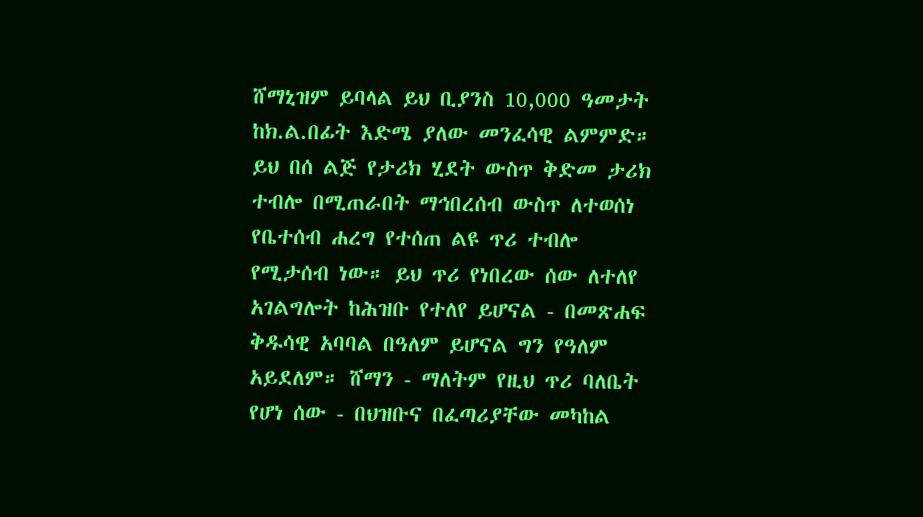ሸማኒዝም ይባላል ይህ ቢያንስ 10,000 ዓመታት ከክ.ል.በፊት እድሜ ያለው መንፈሳዊ ልምምድ። ይህ በሰ ልጅ የታሪክ ሂደት ውስጥ ቅድመ ታሪክ ተብሎ በሚጠራበት ማኅበረሰብ ውስጥ ለተወሰነ የቤተሰብ ሐረግ የተሰጠ ልዩ ጥሪ ተብሎ የሚታሰብ ነው። ይህ ጥሪ የነበረው ሰው ለተለየ አገልግሎት ከሕዝቡ የተለየ ይሆናል - በመጽሐፍ ቅዱሳዊ አባባል በዓለም ይሆናል ግን የዓለም አይደለም። ሸማን - ማለትም የዚህ ጥሪ ባለቤት የሆነ ሰው - በህዝቡና በፈጣሪያቸው መካከል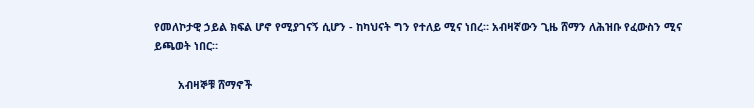የመለኮታዊ ኃይል ክፍል ሆኖ የሚያገናኝ ሲሆን - ከካህናት ግን የተለይ ሚና ነበረ። አብዛኛውን ጊዜ ሸማን ለሕዝቡ የፈውስን ሚና ይጫወት ነበር።

        አብዛኞቹ ሸማኖች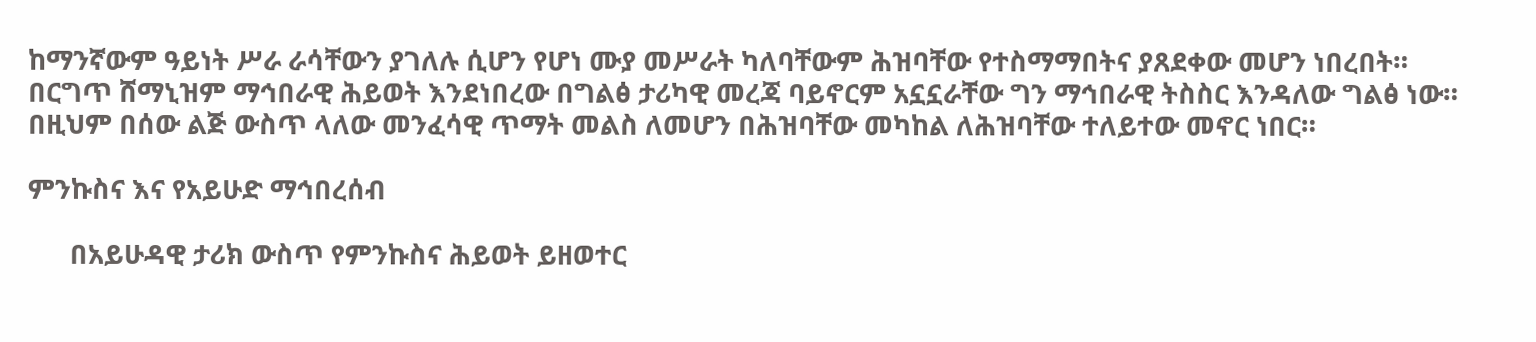ከማንኛውም ዓይነት ሥራ ራሳቸውን ያገለሉ ሲሆን የሆነ ሙያ መሥራት ካለባቸውም ሕዝባቸው የተስማማበትና ያጸደቀው መሆን ነበረበት። በርግጥ ሸማኒዝም ማኅበራዊ ሕይወት እንደነበረው በግልፅ ታሪካዊ መረጃ ባይኖርም አኗኗራቸው ግን ማኅበራዊ ትስስር እንዳለው ግልፅ ነው። በዚህም በሰው ልጅ ውስጥ ላለው መንፈሳዊ ጥማት መልስ ለመሆን በሕዝባቸው መካከል ለሕዝባቸው ተለይተው መኖር ነበር።

ምንኩስና እና የአይሁድ ማኅበረሰብ

      በአይሁዳዊ ታሪክ ውስጥ የምንኩስና ሕይወት ይዘወተር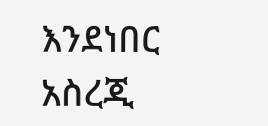እንደነበር አስረጂ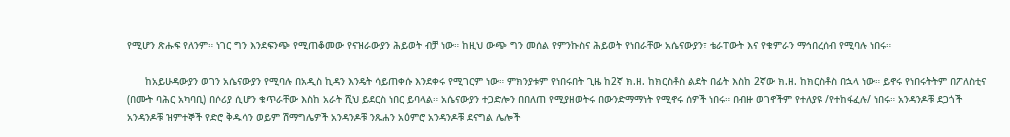የሚሆን ጽሑፍ የለንም። ነገር ግን እንደፍንጭ የሚጠቆመው የናዝራውያን ሕይወት ብቻ ነው። ከዚህ ውጭ ግን መሰል የምንኩስና ሕይወት የነበራቸው አሴናውያን፣ ቴራፐውት እና የቁምራን ማኅበረሰብ የሚባሉ ነበሩ።

      ከአይሁዳውያን ወገን አሴናውያን የሚባሉ በአዲስ ኪዳን እንዴት ሳይጠቀሱ እንደቀሩ የሚገርም ነው። ምክንያቱም የነበሩበት ጊዜ ከ2ኛ ክ.ዘ. ከክርስቶስ ልደት በፊት እስከ 2ኛው ክ.ዘ. ከክርስቶስ በኋላ ነው። ይኖሩ የነበሩትትም በፖለስቲና (በሙት ባሕር አካባቢ) በሶሪያ ሲሆን ቁጥራቸው እስከ አራት ሺህ ይደርስ ነበር ይባላል። አሴናውያን ተጋድሎን በበለጠ የሚያዘወትሩ በውንድማማነት የሚኖሩ ሰዎች ነበሩ። በብዙ ወገኖችም የተለያዩ /የተከፋፈሉ/ ነበሩ። አንዳንዶቹ ደጋጎች አንዳንዶቹ ዝምተኞች የድሮ ቅዱሳን ወይም ሽማግሌዎች አንዳንዶቹ ንጹሐን አዕምሮ አንዳንዶቹ ደናግል ሌሎች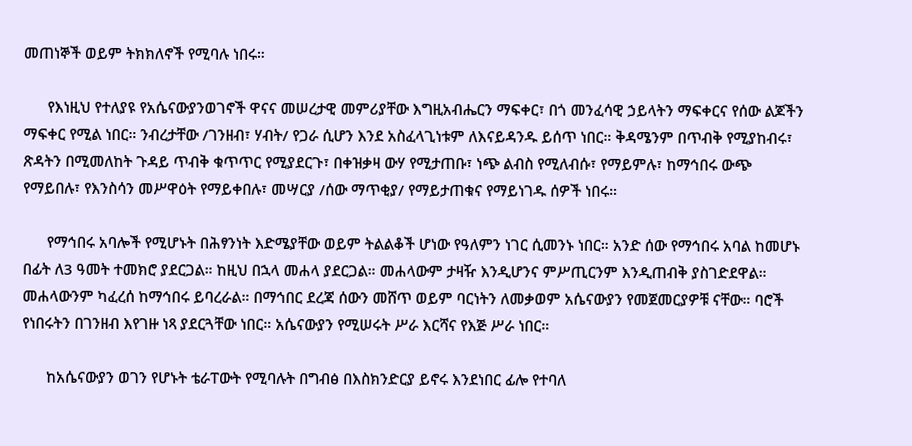መጠነኞች ወይም ትክክለኖች የሚባሉ ነበሩ።

      የእነዚህ የተለያዩ የአሴናውያንወገኖች ዋናና መሠረታዊ መምሪያቸው እግዚአብሔርን ማፍቀር፣ በጎ መንፈሳዊ ኃይላትን ማፍቀርና የሰው ልጆችን ማፍቀር የሚል ነበር። ንብረታቸው /ገንዘብ፣ ሃብት/ የጋራ ሲሆን እንደ አስፈላጊነቱም ለእናይዳንዱ ይሰጥ ነበር። ቅዳሜንም በጥብቅ የሚያከብሩ፣ ጽዳትን በሚመለከት ጉዳይ ጥብቅ ቁጥጥር የሚያደርጉ፣ በቀዝቃዛ ውሃ የሚታጠቡ፣ ነጭ ልብስ የሚለብሱ፣ የማይምሉ፣ ከማኅበሩ ውጭ የማይበሉ፣ የእንስሳን መሥዋዕት የማይቀበሉ፣ መሣርያ /ሰው ማጥቂያ/ የማይታጠቁና የማይነገዱ ሰዎች ነበሩ።

      የማኅበሩ አባሎች የሚሆኑት በሕፃንነት እድሜያቸው ወይም ትልልቆች ሆነው የዓለምን ነገር ሲመንኑ ነበር። አንድ ሰው የማኅበሩ አባል ከመሆኑ በፊት ለ3 ዓመት ተመክሮ ያደርጋል። ከዚህ በኋላ መሐላ ያደርጋል። መሐላውም ታዛዥ እንዲሆንና ምሥጢርንም እንዲጠብቅ ያስገድደዋል። መሐላውንም ካፈረሰ ከማኅበሩ ይባረራል። በማኅበር ደረጃ ሰውን መሸጥ ወይም ባርነትን ለመቃወም አሴናውያን የመጀመርያዎቹ ናቸው። ባሮች የነበሩትን በገንዘብ እየገዙ ነጻ ያደርጓቸው ነበር። አሴናውያን የሚሠሩት ሥራ እርሻና የእጅ ሥራ ነበር።

      ከአሴናውያን ወገን የሆኑት ቴራፐውት የሚባሉት በግብፅ በእስክንድርያ ይኖሩ እንደነበር ፊሎ የተባለ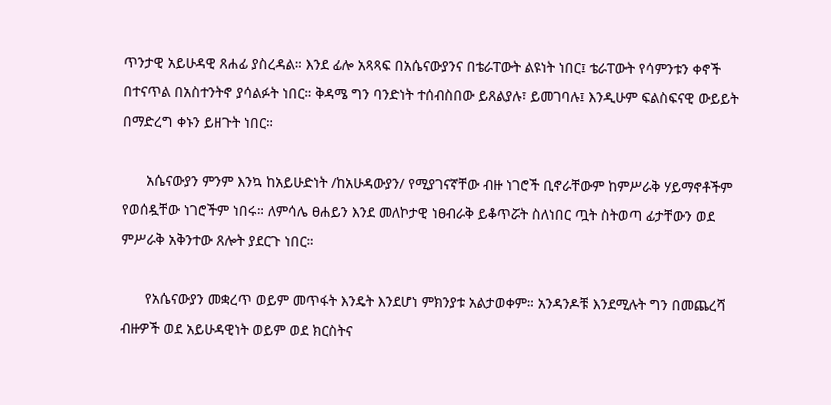ጥንታዊ አይሁዳዊ ጸሐፊ ያስረዳል። እንደ ፊሎ አጻጻፍ በአሴናውያንና በቴራፐውት ልዩነት ነበር፤ ቴራፐውት የሳምንቱን ቀኖች በተናጥል በአስተንትኖ ያሳልፉት ነበር። ቅዳሜ ግን ባንድነት ተሰብስበው ይጸልያሉ፣ ይመገባሉ፤ እንዲሁም ፍልስፍናዊ ውይይት በማድረግ ቀኑን ይዘጉት ነበር።

      አሴናውያን ምንም እንኳ ከአይሁድነት /ከአሁዳውያን/ የሚያገናኛቸው ብዙ ነገሮች ቢኖራቸውም ከምሥራቅ ሃይማኖቶችም የወሰዷቸው ነገሮችም ነበሩ። ለምሳሌ ፀሐይን እንደ መለኮታዊ ነፀብራቅ ይቆጥሯት ስለነበር ጧት ስትወጣ ፊታቸውን ወደ ምሥራቅ አቅንተው ጸሎት ያደርጉ ነበር።

      የአሴናውያን መቋረጥ ወይም መጥፋት እንዴት እንደሆነ ምክንያቱ አልታወቀም። አንዳንዶቹ እንደሚሉት ግን በመጨረሻ ብዙዎች ወደ አይሁዳዊነት ወይም ወደ ክርስትና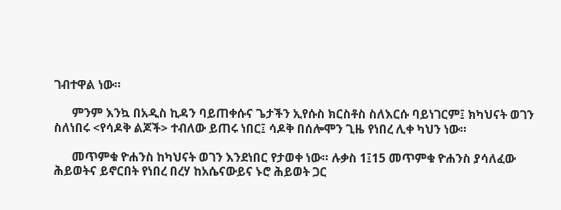ገብተዋል ነው።

      ምንም እንኳ በአዲስ ኪዳን ባይጠቀሱና ጌታችን ኢየሱስ ክርስቶስ ስለእርሱ ባይነገርም፤ ክካህናት ወገን ስለነበሩ <የሳዶቅ ልጆች> ተብለው ይጠሩ ነበር፤ ሳዶቅ በሰሎሞን ጊዜ የነበረ ሊቀ ካህን ነው።

      መጥምቁ ዮሐንስ ከካህናት ወገን እንደነበር የታወቀ ነው። ሉቃስ 1፤15 መጥምቁ ዮሐንስ ያሳለፈው ሕይወትና ይኖርበት የነበረ በረሃ ከአሴናውይና ኑሮ ሕይወት ጋር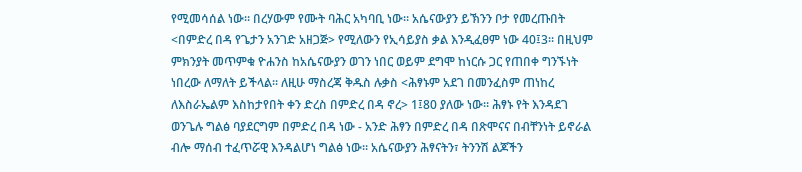የሚመሳሰል ነው። በረሃውም የሙት ባሕር አካባቢ ነው። አሴናውያን ይኽንን ቦታ የመረጡበት <በምድረ በዳ የጌታን አንገድ አዘጋጅ> የሚለውን የኢሳይያስ ቃል እንዲፈፀም ነው 40፤3። በዚህም ምክንያት መጥምቁ ዮሐንስ ከአሴናውያን ወገን ነበር ወይም ደግሞ ከነርሱ ጋር የጠበቀ ግንኙነት ነበረው ለማለት ይችላል። ለዚሁ ማስረጃ ቅዱስ ሉቃስ <ሕፃኑም አደገ በመንፈስም ጠነከረ ለእስራኤልም እስከታየበት ቀን ድረስ በምድረ በዳ ኖረ> 1፤80 ያለው ነው። ሕፃኑ የት እንዳደገ ወንጌሉ ግልፅ ባያደርግም በምድረ በዳ ነው - አንድ ሕፃን በምድረ በዳ በጽሞናና በብቸንነት ይኖራል ብሎ ማሰብ ተፈጥሯዊ እንዳልሆነ ግልፅ ነው። አሴናውያን ሕፃናትን፣ ትንንሽ ልጆችን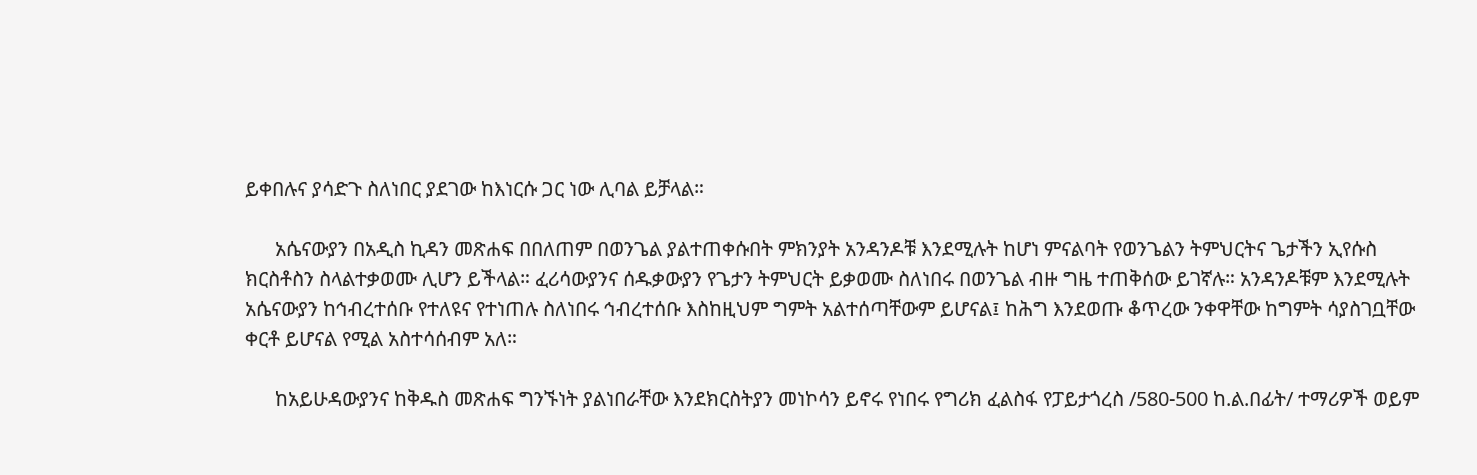ይቀበሉና ያሳድጉ ስለነበር ያደገው ከእነርሱ ጋር ነው ሊባል ይቻላል።

      አሴናውያን በአዲስ ኪዳን መጽሐፍ በበለጠም በወንጌል ያልተጠቀሱበት ምክንያት አንዳንዶቹ እንደሚሉት ከሆነ ምናልባት የወንጌልን ትምህርትና ጌታችን ኢየሱስ ክርስቶስን ስላልተቃወሙ ሊሆን ይችላል። ፈሪሳውያንና ሰዱቃውያን የጌታን ትምህርት ይቃወሙ ስለነበሩ በወንጌል ብዙ ግዜ ተጠቅሰው ይገኛሉ። አንዳንዶቹም እንደሚሉት አሴናውያን ከኅብረተሰቡ የተለዩና የተነጠሉ ስለነበሩ ኅብረተሰቡ እስከዚህም ግምት አልተሰጣቸውም ይሆናል፤ ከሕግ እንደወጡ ቆጥረው ንቀዋቸው ከግምት ሳያስገቧቸው ቀርቶ ይሆናል የሚል አስተሳሰብም አለ።

      ከአይሁዳውያንና ከቅዱስ መጽሐፍ ግንኙነት ያልነበራቸው እንደክርስትያን መነኮሳን ይኖሩ የነበሩ የግሪክ ፈልስፋ የፓይታጎረስ /580-500 ከ.ል.በፊት/ ተማሪዎች ወይም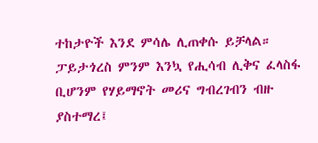ተከታዮች እንደ ምሳሌ ሊጠቀሱ ይቻላል። ፓይታጎረስ ምንም እንኳ የሒሳብ ሊቅና ፈላስፋ ቢሆንም የሃይማኖት መሪና ግብረገብን ብዙ ያስተማረ፤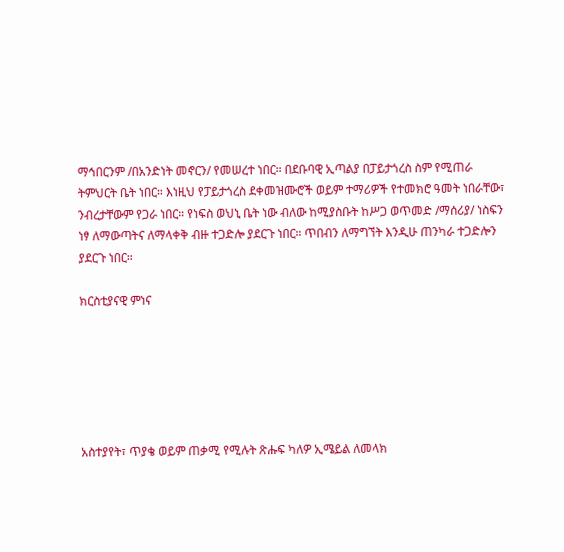ማኅበርንም /በአንድነት መኖርን/ የመሠረተ ነበር። በደቡባዊ ኢጣልያ በፓይታጎረስ ስም የሚጠራ ትምህርት ቤት ነበር። እነዚህ የፓይታጎረስ ደቀመዝሙሮች ወይም ተማሪዎች የተመክሮ ዓመት ነበራቸው፣ ንብረታቸውም የጋራ ነበር። የነፍስ ወህኒ ቤት ነው ብለው ከሚያስቡት ከሥጋ ወጥመድ /ማሰሪያ/ ነስፍን ነፃ ለማውጣትና ለማላቀቅ ብዙ ተጋድሎ ያደርጉ ነበር። ጥበብን ለማግኘት እንዲሁ ጠንካራ ተጋድሎን ያደርጉ ነበር።

ክርስቲያናዊ ምነና






አስተያየት፣ ጥያቄ ወይም ጠቃሚ የሚሉት ጽሑፍ ካለዎ ኢሜይል ለመላክ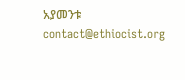አያመንቱ  contact@ethiocist.org